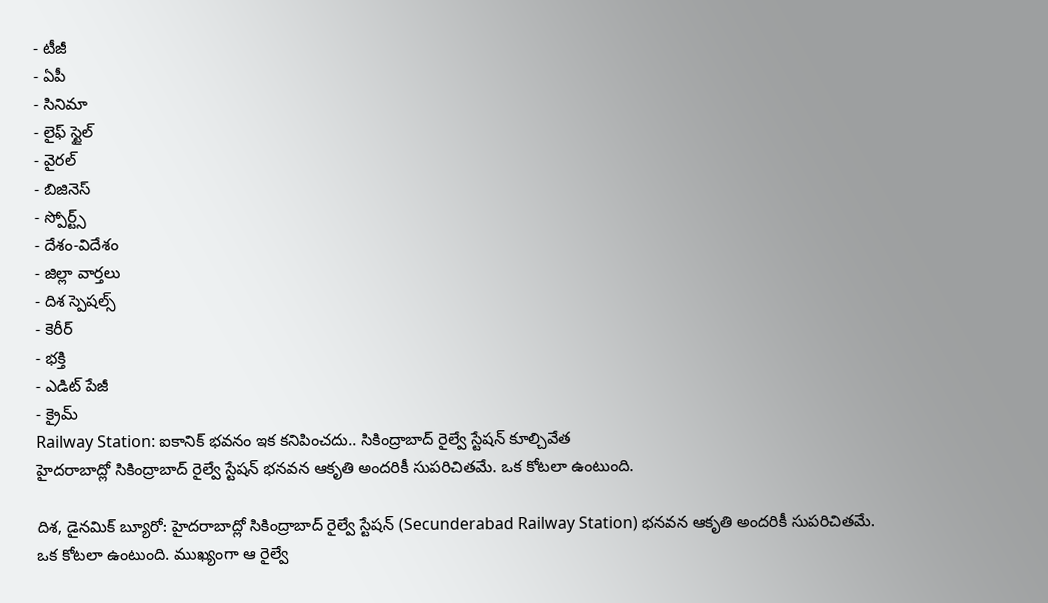- టీజీ
- ఏపీ
- సినిమా
- లైఫ్ స్టైల్
- వైరల్
- బిజినెస్
- స్పోర్ట్స్
- దేశం-విదేశం
- జిల్లా వార్తలు
- దిశ స్పెషల్స్
- కెరీర్
- భక్తి
- ఎడిట్ పేజీ
- క్రైమ్
Railway Station: ఐకానిక్ భవనం ఇక కనిపించదు.. సికింద్రాబాద్ రైల్వే స్టేషన్ కూల్చివేత
హైదరాబాద్లో సికింద్రాబాద్ రైల్వే స్టేషన్ భనవన ఆకృతి అందరికీ సుపరిచితమే. ఒక కోటలా ఉంటుంది.

దిశ, డైనమిక్ బ్యూరో: హైదరాబాద్లో సికింద్రాబాద్ రైల్వే స్టేషన్ (Secunderabad Railway Station) భనవన ఆకృతి అందరికీ సుపరిచితమే. ఒక కోటలా ఉంటుంది. ముఖ్యంగా ఆ రైల్వే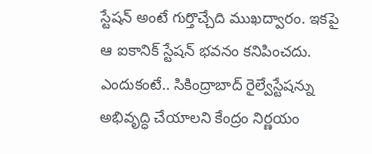స్టేషన్ అంటే గుర్తొచ్చేది ముఖద్వారం. ఇకపై ఆ ఐకానిక్ స్టేషన్ భవనం కనిపించదు. ఎందుకంటే.. సికింద్రాబాద్ రైల్వేస్టేషన్ను అభివృద్ధి చేయాలని కేంద్రం నిర్ణయం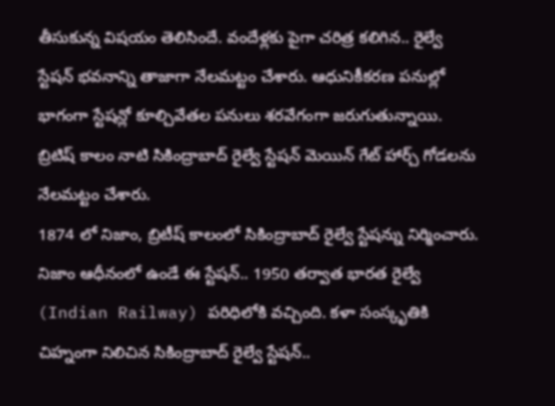తీసుకున్న విషయం తెలిసిందే. వందేళ్లకు పైగా చరిత్ర కలిగిన.. రైల్వే స్టేషన్ భవనాన్ని తాజాగా నేలమట్టం చేశారు. ఆధునికీకరణ పనుల్లో భాగంగా స్టేషన్లో కూల్చివేతల పనులు శరవేగంగా జరుగుతున్నాయి. బ్రిటిష్ కాలం నాటి సికింద్రాబాద్ రైల్వే స్టేషన్ మెయిన్ గేట్ హార్చ్ గోడలను నేలమట్టం చేశారు.
1874 లో నిజాం, బ్రిటీష్ కాలంలో సికింద్రాబాద్ రైల్వే స్టేషన్ను నిర్మించారు. నిజాం ఆధీనంలో ఉండే ఈ స్టేషన్.. 1950 తర్వాత భారత రైల్వే (Indian Railway) పరిధిలోకి వచ్చింది. కళా సంస్కృతికి చిహ్నంగా నిలిచిన సికింద్రాబాద్ రైల్వే స్టేషన్..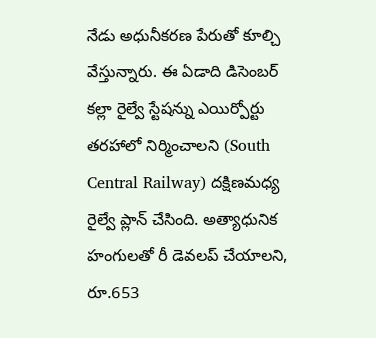నేడు అధునీకరణ పేరుతో కూల్చి వేస్తున్నారు. ఈ ఏడాది డిసెంబర్ కల్లా రైల్వే స్టేషన్ను ఎయిర్పోర్టు తరహాలో నిర్మించాలని (South Central Railway) దక్షిణమధ్య రైల్వే ప్లాన్ చేసింది. అత్యాధునిక హంగులతో రీ డెవలప్ చేయాలని, రూ.653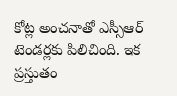కోట్ల అంచనాతో ఎస్సీఆర్ టెండర్లకు పిలిచింది. ఇక ప్రస్తుతం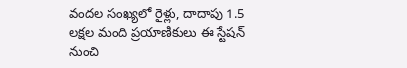వందల సంఖ్యలో రైళ్లు, దాదాపు 1.5 లక్షల మంది ప్రయాణికులు ఈ స్టేషన్ నుంచి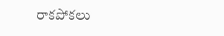రాకపోకలు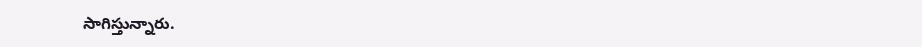సాగిస్తున్నారు.